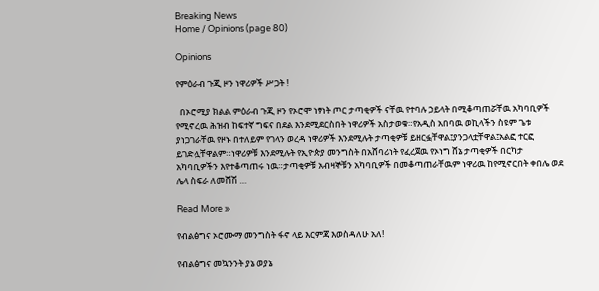Breaking News
Home / Opinions (page 80)

Opinions

የምዕራብ ጉጂ ዞን ነዋሪዎች ሥጋት !

  በኦሮሚያ ክልል ምዕራብ ጉጂ ዞን የኦሮሞ ነፃነት ጦር ታጣቂዎች ናቸዉ የተባሉ ኃይላት በሚቆጣጠሯቸዉ አካባቢዎች የሚኖረዉ ሕዝብ ከፍተኛ ግፍና በደል እንደሚደርስበት ነዋሪዎች አስታወቁ።የአዲስ አበባዉ ወኪላችን ስዩም ጌቱ ያነጋገራቸዉ የዞኑ በተለይም የገላን ወረዳ ነዋሪዎች እንደሚሉት ታጣቂዎቹ ይዘርፏቸዋል፤ያንጋላቷቸዋል፤አልፎ ተርፎ ይገድሏቸዋልም።ነዋሪዎቹ እንደሚሉት የኢዮጵያ መንግስት በአሸባሪነት የፈረጀዉ የኦነግ ሸኔ ታጣቂዎች በርካታ አካባቢዎችን እየተቆጣጠሩ ነዉ።ታጣቂዎቹ አብዛኞቹን አካባቢዎች በመቆጣጠራቸዉም ነዋሪዉ ከየሚኖርበት ቀበሌ ወደ ሌላ ስፍራ ለመሸሽ …

Read More »

የብልፅግና ኦሮሙማ መንግስት ፋኖ ላይ እርምጃ እወስዳለሁ አለ!

የብልፅግና መኳንንት ያኔ ወያኔ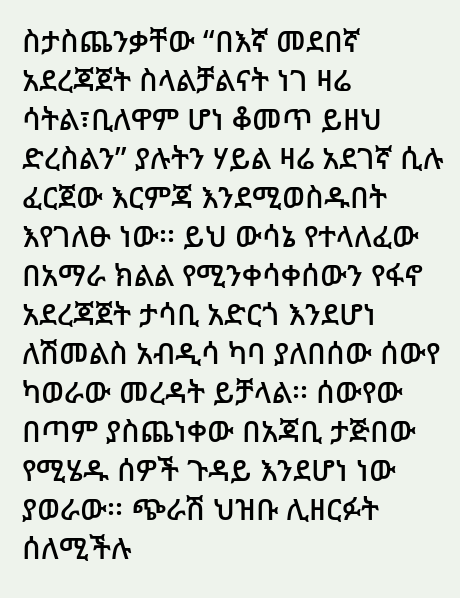ስታስጨንቃቸው “በእኛ መደበኛ አደረጃጀት ስላልቻልናት ነገ ዛሬ ሳትል፣ቢለዋም ሆነ ቆመጥ ይዘህ ድረስልን” ያሉትን ሃይል ዛሬ አደገኛ ሲሉ ፈርጀው እርምጃ እንደሚወስዱበት እየገለፁ ነው፡፡ ይህ ውሳኔ የተላለፈው በአማራ ክልል የሚንቀሳቀሰውን የፋኖ አደረጃጀት ታሳቢ አድርጎ እንደሆነ ለሽመልስ አብዲሳ ካባ ያለበሰው ሰውየ ካወራው መረዳት ይቻላል፡፡ ሰውየው በጣም ያስጨነቀው በአጃቢ ታጅበው የሚሄዱ ሰዎች ጉዳይ እንደሆነ ነው ያወራው፡፡ ጭራሽ ህዝቡ ሊዘርፉት ሰለሚችሉ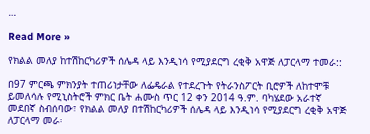…

Read More »

የክልል መለያ ከተሽከርካሪዎች ሰሌዳ ላይ እንዲነሳ የሚያደርግ ረቂቅ አዋጅ ለፓርላማ ተመራ::

በ97 ምርጫ ምክንያት ተጠሪነታቸው ለፌዴራል የተደረጉት የትራንስፖርት ቢሮዎች ለከተሞቹ ይመለሳሉ የሚኒስትሮች ምክር ቤት ሐሙስ ጥር 12 ቀን 2014 ዓ.ም. ባካሄደው አራተኛ መደበኛ ስብሰባው፣ የክልል መለያ በተሽከርካሪዎች ሰሌዳ ላይ እንዲነሳ የሚያደርግ ረቂቅ አዋጅ ለፓርላማ መራ፡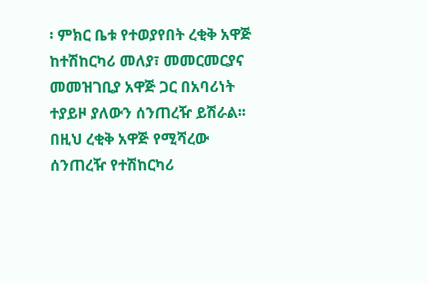፡ ምክር ቤቱ የተወያየበት ረቂቅ አዋጅ ከተሽከርካሪ መለያ፣ መመርመርያና መመዝገቢያ አዋጅ ጋር በአባሪነት ተያይዞ ያለውን ሰንጠረዥ ይሽራል፡፡ በዚህ ረቂቅ አዋጅ የሚሻረው ሰንጠረዥ የተሽከርካሪ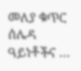መለያ ቁጥር ሰሌዳ ዓይነቶችና …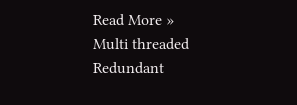Read More »
Multi threaded Redundant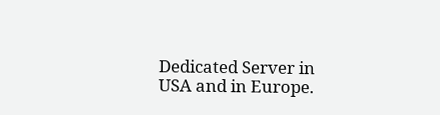Dedicated Server in USA and in Europe.